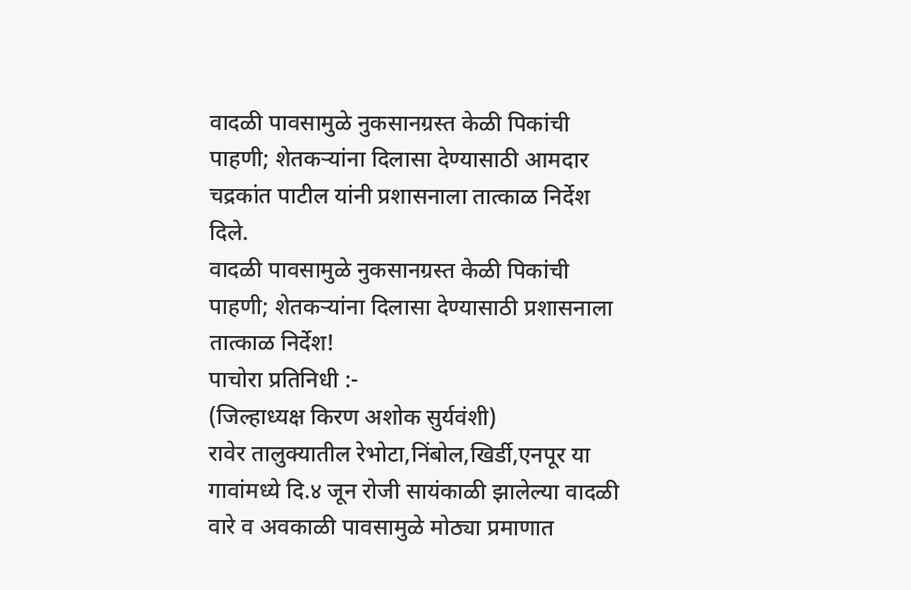वादळी पावसामुळे नुकसानग्रस्त केळी पिकांची पाहणी; शेतकऱ्यांना दिलासा देण्यासाठी आमदार चद्रकांत पाटील यांनी प्रशासनाला तात्काळ निर्देश दिले.
वादळी पावसामुळे नुकसानग्रस्त केळी पिकांची पाहणी; शेतकऱ्यांना दिलासा देण्यासाठी प्रशासनाला तात्काळ निर्देश!
पाचोरा प्रतिनिधी :-
(जिल्हाध्यक्ष किरण अशोक सुर्यवंशी)
रावेर तालुक्यातील रेभोटा,निंबोल,खिर्डी,एनपूर या गावांमध्ये दि.४ जून रोजी सायंकाळी झालेल्या वादळी वारे व अवकाळी पावसामुळे मोठ्या प्रमाणात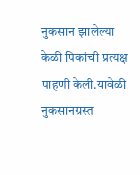नुकसान झालेल्या केळी पिकांची प्रत्यक्ष पाहणी केली.यावेळी नुकसानग्रस्त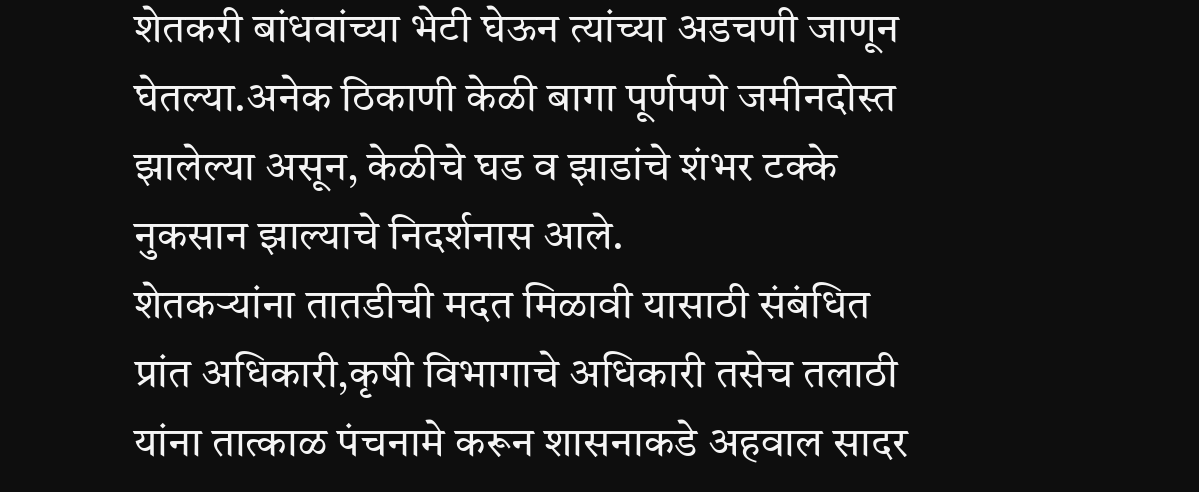शेतकरी बांधवांच्या भेटी घेऊन त्यांच्या अडचणी जाणून घेतल्या.अनेक ठिकाणी केळी बागा पूर्णपणे जमीनदोस्त झालेल्या असून, केळीचे घड व झाडांचे शंभर टक्के नुकसान झाल्याचे निदर्शनास आले.
शेतकऱ्यांना तातडीची मदत मिळावी यासाठी संबंधित प्रांत अधिकारी,कृषी विभागाचे अधिकारी तसेच तलाठी यांना तात्काळ पंचनामे करून शासनाकडे अहवाल सादर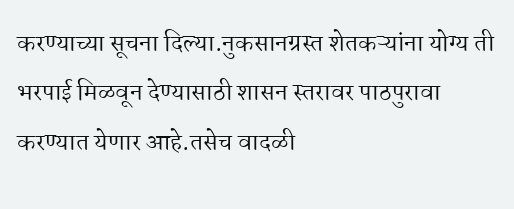करण्याच्या सूचना दिल्या.नुकसानग्रस्त शेतकऱ्यांना योग्य ती भरपाई मिळवून देण्यासाठी शासन स्तरावर पाठपुरावा करण्यात येणार आहे.तसेच वादळी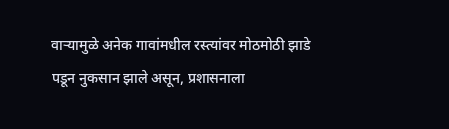वाऱ्यामुळे अनेक गावांमधील रस्त्यांवर मोठमोठी झाडे पडून नुकसान झाले असून, प्रशासनाला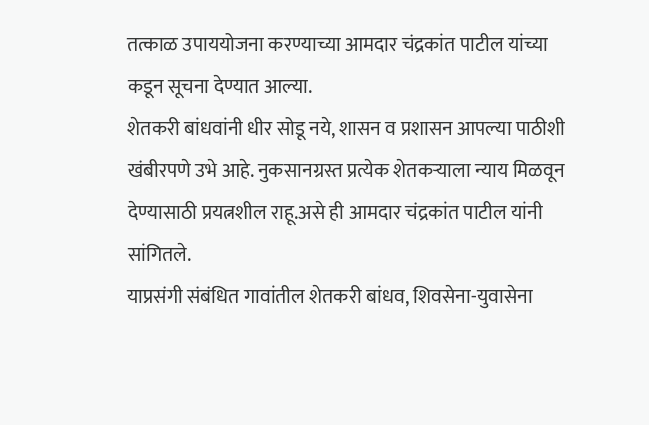तत्काळ उपाययोजना करण्याच्या आमदार चंद्रकांत पाटील यांच्या कडून सूचना देण्यात आल्या.
शेतकरी बांधवांनी धीर सोडू नये, शासन व प्रशासन आपल्या पाठीशी खंबीरपणे उभे आहे. नुकसानग्रस्त प्रत्येक शेतकऱ्याला न्याय मिळवून देण्यासाठी प्रयत्नशील राहू.असे ही आमदार चंद्रकांत पाटील यांनी सांगितले.
याप्रसंगी संबंधित गावांतील शेतकरी बांधव, शिवसेना-युवासेना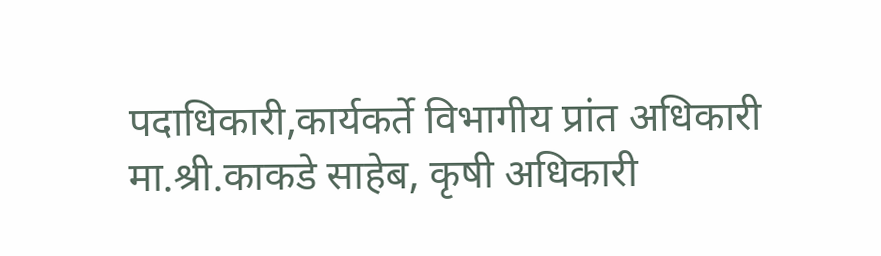पदाधिकारी,कार्यकर्ते विभागीय प्रांत अधिकारी मा.श्री.काकडे साहेब, कृषी अधिकारी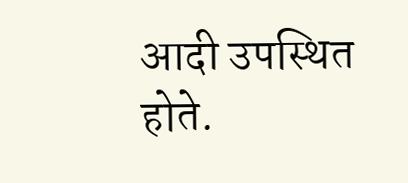आदी उपस्थित होते.